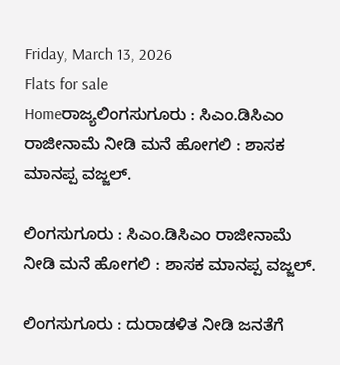Friday, March 13, 2026
Flats for sale
Homeರಾಜ್ಯಲಿಂಗಸುಗೂರು : ಸಿಎಂ.ಡಿಸಿಎಂ ರಾಜೀನಾಮೆ ನೀಡಿ ಮನೆ ಹೋಗಲಿ : ಶಾಸಕ ಮಾನಪ್ಪ ವಜ್ಜಲ್.

ಲಿಂಗಸುಗೂರು : ಸಿಎಂ.ಡಿಸಿಎಂ ರಾಜೀನಾಮೆ ನೀಡಿ ಮನೆ ಹೋಗಲಿ : ಶಾಸಕ ಮಾನಪ್ಪ ವಜ್ಜಲ್.

ಲಿಂಗಸುಗೂರು : ದುರಾಡಳಿತ ನೀಡಿ ಜನತೆಗೆ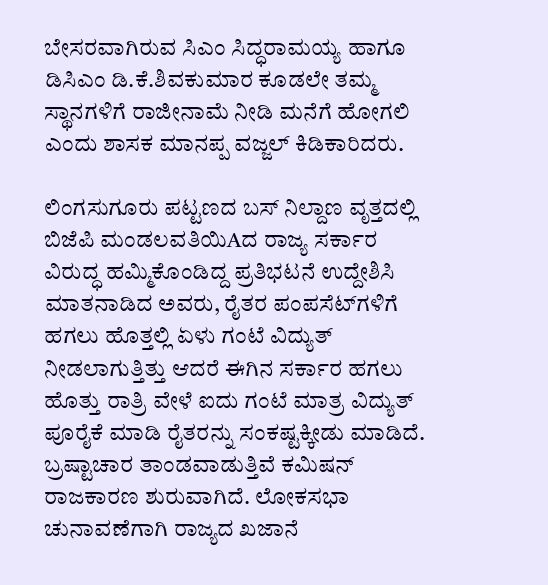ಬೇಸರವಾಗಿರುವ ಸಿಎಂ ಸಿದ್ಧರಾಮಯ್ಯ ಹಾಗೂ ಡಿಸಿಎಂ ಡಿ.ಕೆ.ಶಿವಕುಮಾರ ಕೂಡಲೇ ತಮ್ಮ ಸ್ಥಾನಗಳಿಗೆ ರಾಜೀನಾಮೆ ನೀಡಿ ಮನೆಗೆ ಹೋಗಲಿ ಎಂದು ಶಾಸಕ ಮಾನಪ್ಪ ವಜ್ಜಲ್ ಕಿಡಿಕಾರಿದರು.

ಲಿಂಗಸುಗೂರು ಪಟ್ಟಣದ ಬಸ್ ನಿಲ್ದಾಣ ವೃತ್ತದಲ್ಲಿ ಬಿಜೆಪಿ ಮಂಡಲವತಿಯಿAದ ರಾಜ್ಯ ಸರ್ಕಾರ ವಿರುದ್ಧ ಹಮ್ಮಿಕೊಂಡಿದ್ದ ಪ್ರತಿಭಟನೆ ಉದ್ದೇಶಿಸಿ ಮಾತನಾಡಿದ ಅವರು, ರೈತರ ಪಂಪಸೆಟ್‌ಗಳಿಗೆ ಹಗಲು ಹೊತ್ತಲ್ಲಿ ಏಳು ಗಂಟೆ ವಿದ್ಯುತ್ ನೀಡಲಾಗುತ್ತಿತ್ತು ಆದರೆ ಈಗಿನ ಸರ್ಕಾರ ಹಗಲು ಹೊತ್ತು ರಾತ್ರಿ ವೇಳೆ ಐದು ಗಂಟೆ ಮಾತ್ರ ವಿದ್ಯುತ್ ಪೂರೈಕೆ ಮಾಡಿ ರೈತರನ್ನು ಸಂಕಷ್ಟಕ್ಕೀಡು ಮಾಡಿದೆ. ಬ್ರಷ್ಟಾಚಾರ ತಾಂಡವಾಡುತ್ತಿವೆ ಕಮಿಷನ್ ರಾಜಕಾರಣ ಶುರುವಾಗಿದೆ. ಲೋಕಸಭಾ ಚುನಾವಣೆಗಾಗಿ ರಾಜ್ಯದ ಖಜಾನೆ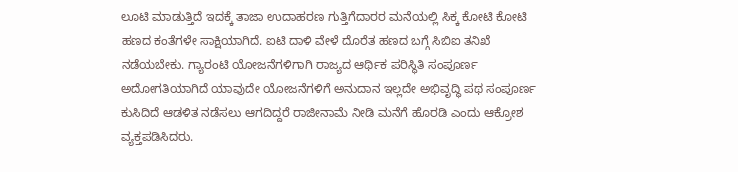ಲೂಟಿ ಮಾಡುತ್ತಿದೆ ಇದಕ್ಕೆ ತಾಜಾ ಉದಾಹರಣ ಗುತ್ತಿಗೆದಾರರ ಮನೆಯಲ್ಲಿ ಸಿಕ್ಕ ಕೋಟಿ ಕೋಟಿ ಹಣದ ಕಂತೆಗಳೇ ಸಾಕ್ಷಿಯಾಗಿದೆ. ಐಟಿ ದಾಳಿ ವೇಳೆ ದೊರೆತ ಹಣದ ಬಗ್ಗೆ ಸಿಬಿಐ ತನಿಖೆ ನಡೆಯಬೇಕು. ಗ್ಯಾರಂಟಿ ಯೋಜನೆಗಳಿಗಾಗಿ ರಾಜ್ಯದ ಆರ್ಥಿಕ ಪರಿಸ್ಥಿತಿ ಸಂಪೂರ್ಣ ಅದೋಗತಿಯಾಗಿದೆ ಯಾವುದೇ ಯೋಜನೆಗಳಿಗೆ ಅನುದಾನ ಇಲ್ಲದೇ ಅಭಿವೃದ್ಧಿ ಪಥ ಸಂಪೂರ್ಣ ಕುಸಿದಿದೆ ಆಡಳಿತ ನಡೆಸಲು ಆಗದಿದ್ದರೆ ರಾಜೀನಾಮೆ ನೀಡಿ ಮನೆಗೆ ಹೊರಡಿ ಎಂದು ಆಕ್ರೋಶ ವ್ಯಕ್ತಪಡಿಸಿದರು.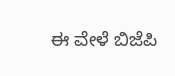ಈ ವೇಳೆ ಬಿಜೆಪಿ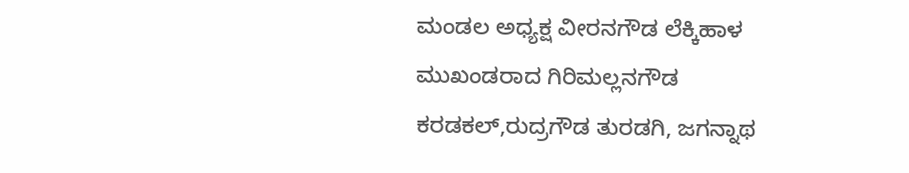ಮಂಡಲ ಅಧ್ಯಕ್ಷ ವೀರನಗೌಡ ಲೆಕ್ಕಿಹಾಳ ಮುಖಂಡರಾದ ಗಿರಿಮಲ್ಲನಗೌಡ ಕರಡಕಲ್,ರುದ್ರಗೌಡ ತುರಡಗಿ, ಜಗನ್ನಾಥ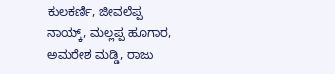ಕುಲಕರ್ಣಿ, ಜೀವಲೆಪ್ಪ ನಾಯ್ಕ್, ಮಲ್ಲಪ್ಪ ಹೂಗಾರ, ಅಮರೇಶ ಮಡ್ಡಿ, ರಾಜು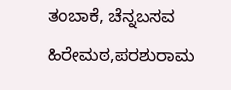ತಂಬಾಕೆ, ಚೆನ್ನಬಸವ ಹಿರೇಮಠ,ಪರಶುರಾಮ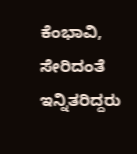ಕೆಂಭಾವಿ, ಸೇರಿದಂತೆ ಇನ್ನಿತರಿದ್ದರು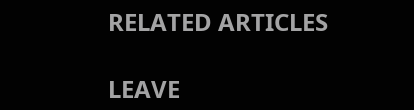RELATED ARTICLES

LEAVE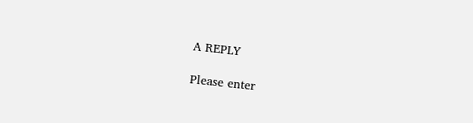A REPLY

Please enter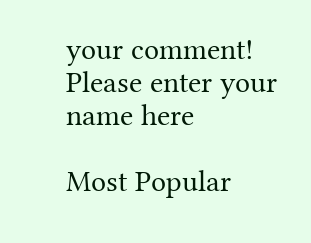your comment!
Please enter your name here

Most Popular